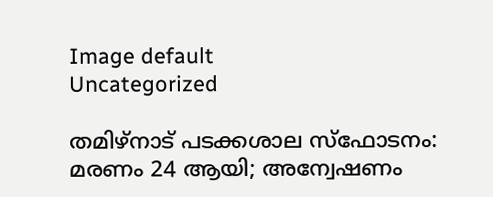Image default
Uncategorized

തമിഴ്നാട് പടക്കശാല സ്‌ഫോടനം: മരണം 24 ആയി; അന്വേഷണം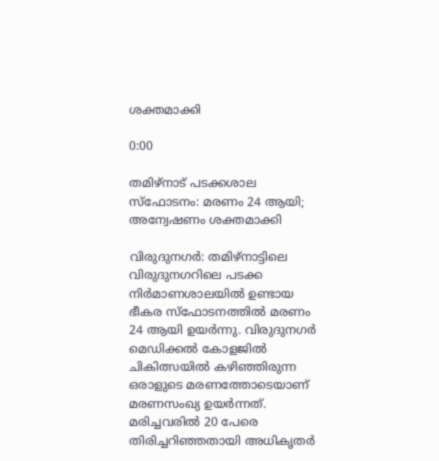ശക്തമാക്കി

0:00

തമിഴ്നാട് പടക്കശാല സ്‌ഫോടനം: മരണം 24 ആയി; അന്വേഷണം ശക്തമാക്കി

വിരുദുനഗർ: തമിഴ്നാട്ടിലെ വിരുദുനഗറിലെ പടക്ക നിര്‍മാണശാലയില്‍ ഉണ്ടായ ഭീകര സ്‌ഫോടനത്തില്‍ മരണം 24 ആയി ഉയര്‍ന്നു. വിരുദുനഗര്‍ മെഡിക്കല്‍ കോളജില്‍ ചികിത്സയില്‍ കഴിഞ്ഞിരുന്ന ഒരാളുടെ മരണത്തോടെയാണ് മരണസംഖ്യ ഉയര്‍ന്നത്.
മരിച്ചവരില്‍ 20 പേരെ തിരിച്ചറിഞ്ഞതായി അധികൃതര്‍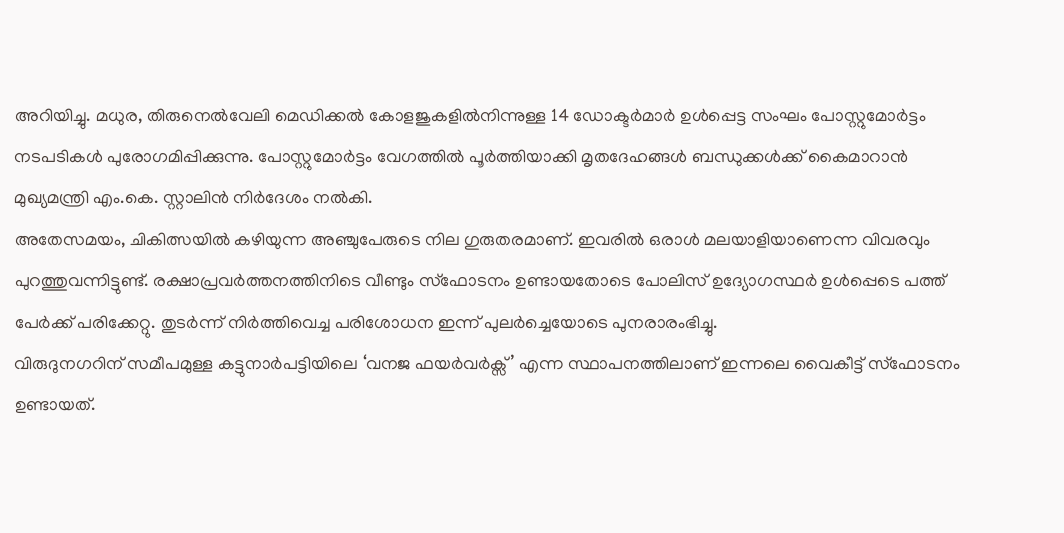അറിയിച്ചു. മധുര, തിരുനെല്‍വേലി മെഡിക്കല്‍ കോളജുകളില്‍നിന്നുള്ള 14 ഡോക്ടര്‍മാര്‍ ഉള്‍പ്പെട്ട സംഘം പോസ്റ്റുമോര്‍ട്ടം നടപടികള്‍ പുരോഗമിപ്പിക്കുന്നു. പോസ്റ്റുമോര്‍ട്ടം വേഗത്തില്‍ പൂര്‍ത്തിയാക്കി മൃതദേഹങ്ങള്‍ ബന്ധുക്കള്‍ക്ക് കൈമാറാന്‍ മുഖ്യമന്ത്രി എം.കെ. സ്റ്റാലിന്‍ നിര്‍ദേശം നല്‍കി.
അതേസമയം, ചികിത്സയില്‍ കഴിയുന്ന അഞ്ചുപേരുടെ നില ഗുരുതരമാണ്. ഇവരില്‍ ഒരാള്‍ മലയാളിയാണെന്ന വിവരവും പുറത്തുവന്നിട്ടുണ്ട്. രക്ഷാപ്രവര്‍ത്തനത്തിനിടെ വീണ്ടും സ്‌ഫോടനം ഉണ്ടായതോടെ പോലിസ് ഉദ്യോഗസ്ഥര്‍ ഉള്‍പ്പെടെ പത്ത് പേര്‍ക്ക് പരിക്കേറ്റു. തുടര്‍ന്ന് നിര്‍ത്തിവെച്ച പരിശോധന ഇന്ന് പുലര്‍ച്ചെയോടെ പുനരാരംഭിച്ചു.
വിരുദുനഗറിന് സമീപമുള്ള കട്ടുനാര്‍പട്ടിയിലെ ‘വനജ ഫയര്‍വര്‍ക്സ്’ എന്ന സ്ഥാപനത്തിലാണ് ഇന്നലെ വൈകീട്ട് സ്‌ഫോടനം ഉണ്ടായത്.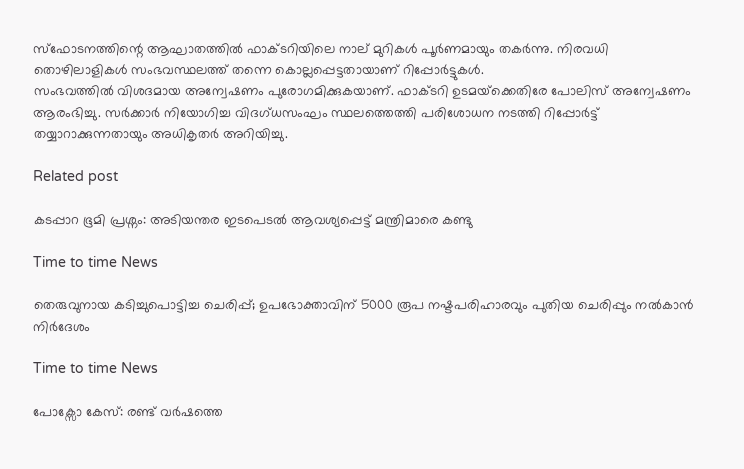സ്ഫോടനത്തിന്റെ ആഘാതത്തില്‍ ഫാക്ടറിയിലെ നാല് മുറികള്‍ പൂര്‍ണമായും തകര്‍ന്നു. നിരവധി തൊഴിലാളികള്‍ സംഭവസ്ഥലത്ത് തന്നെ കൊല്ലപ്പെട്ടതായാണ് റിപ്പോര്‍ട്ടുകള്‍.
സംഭവത്തില്‍ വിശദമായ അന്വേഷണം പുരോഗമിക്കുകയാണ്. ഫാക്ടറി ഉടമയ്‌ക്കെതിരേ പോലിസ് അന്വേഷണം ആരംഭിച്ചു. സര്‍ക്കാര്‍ നിയോഗിച്ച വിദഗ്ധസംഘം സ്ഥലത്തെത്തി പരിശോധന നടത്തി റിപ്പോര്‍ട്ട് തയ്യാറാക്കുന്നതായും അധികൃതര്‍ അറിയിച്ചു.

Related post

കടപ്പാറ ഭൂമി പ്രശ്നം: അടിയന്തര ഇടപെടൽ ആവശ്യപ്പെട്ട് മന്ത്രിമാരെ കണ്ടു

Time to time News

തെരുവുനായ കടിച്ചുപൊട്ടിച്ച ചെരിപ്പ്; ഉപഭോക്താവിന് 5000 രൂപ നഷ്ടപരിഹാരവും പുതിയ ചെരിപ്പും നൽകാൻ നിർദേശം

Time to time News

പോക്സോ കേസ്: രണ്ട് വർഷത്തെ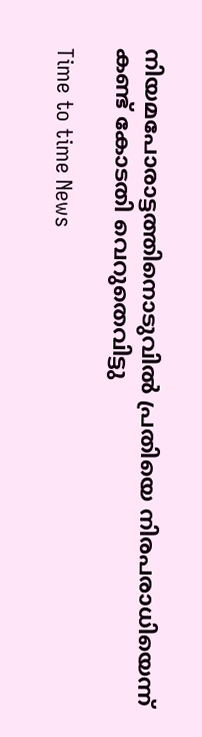നിയമപോരാട്ടത്തിനൊടുവിൽ പ്രതിയെ നിരപരാധിയെന്ന് കണ്ട് കോടതി വെറുതെവിട്ടു

Time to time News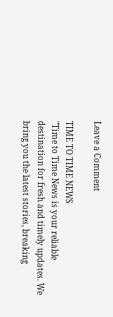Leave a Comment

TIME TO TIME NEWS
"Time to Time News is your reliable destination for fresh and timely updates. We bring you the latest stories, breaking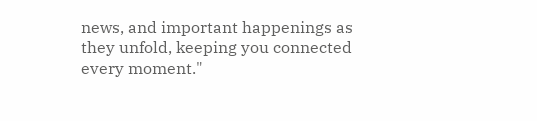news, and important happenings as they unfold, keeping you connected every moment."